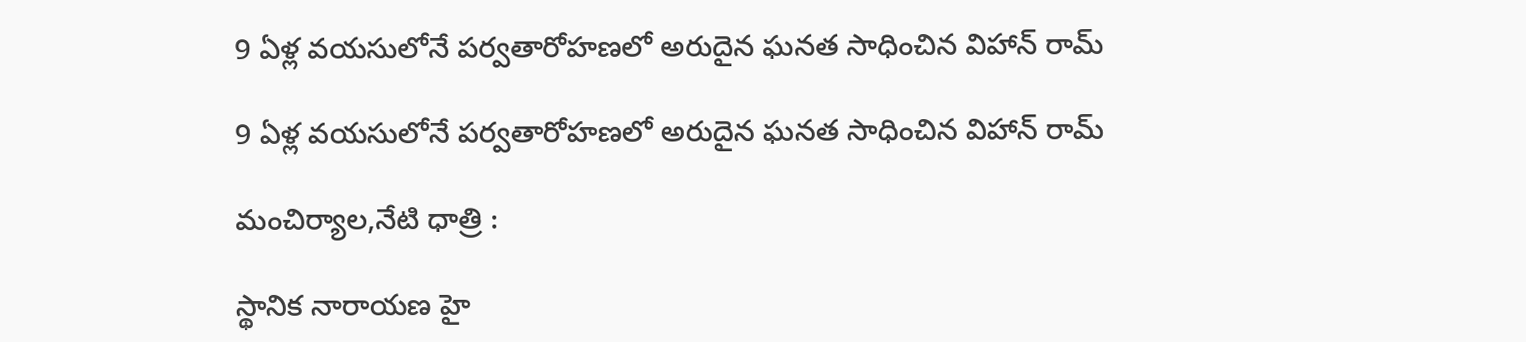9 ఏళ్ల వయసులోనే పర్వతారోహణలో అరుదైన ఘనత సాధించిన విహాన్ రామ్

9 ఏళ్ల వయసులోనే పర్వతారోహణలో అరుదైన ఘనత సాధించిన విహాన్ రామ్

మంచిర్యాల,నేటి ధాత్రి :

స్థానిక నారాయణ హై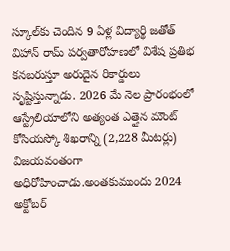స్కూల్‌కు చెందిన 9 ఏళ్ల విద్యార్థి జతోత్ విహాన్ రామ్ పర్వతారోహణలో విశేష ప్రతిభ కనబరుస్తూ అరుదైన రికార్డులు సృష్టిస్తున్నాడు. 2026 మే నెల ప్రారంభంలో ఆస్ట్రేలియాలోని అత్యంత ఎత్తైన మౌంట్ కోసియస్కో శిఖరాన్ని (2,228 మీటర్లు) విజయవంతంగా అధిరోహించాడు.అంతకుముందు 2024 అక్టోబర్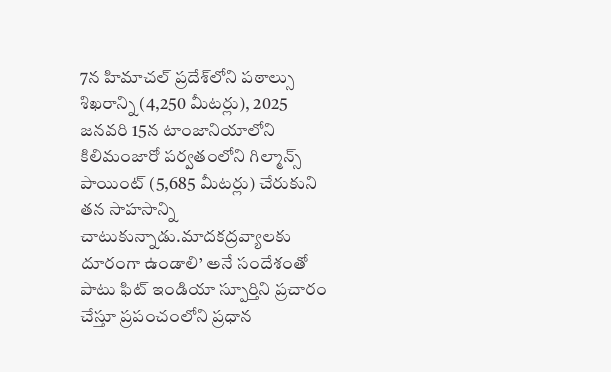7న హిమాచల్ ప్రదేశ్‌లోని పఠాల్సు శిఖరాన్ని (4,250 మీటర్లు), 2025 జనవరి 15న టాంజానియాలోని కిలిమంజారో పర్వతంలోని గిల్మాన్స్ పాయింట్‌ (5,685 మీటర్లు) చేరుకుని తన సాహసాన్ని చాటుకున్నాడు.మాదకద్రవ్యాలకు దూరంగా ఉండాలి’ అనే సందేశంతో పాటు ఫిట్ ఇండియా స్పూర్తిని ప్రచారం చేస్తూ ప్రపంచంలోని ప్రధాన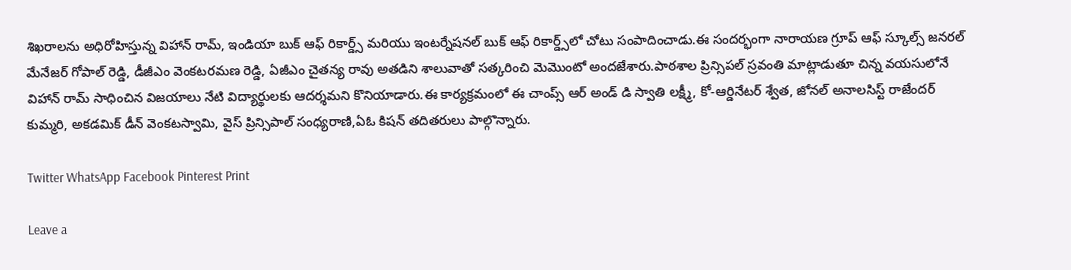శిఖరాలను అధిరోహిస్తున్న విహాన్ రామ్, ఇండియా బుక్ ఆఫ్ రికార్డ్స్ మరియు ఇంటర్నేషనల్ బుక్ ఆఫ్ రికార్డ్స్‌లో చోటు సంపాదించాడు.ఈ సందర్భంగా నారాయణ గ్రూప్ ఆఫ్ స్కూల్స్ జనరల్ మేనేజర్ గోపాల్ రెడ్డి, డీజీఎం వెంకటరమణ రెడ్డి, ఏజీఎం చైతన్య రావు అతడిని శాలువాతో సత్కరించి మెమొంటో అందజేశారు.పాఠశాల ప్రిన్సిపల్ స్రవంతి మాట్లాడుతూ చిన్న వయసులోనే విహాన్ రామ్ సాధించిన విజయాలు నేటి విద్యార్థులకు ఆదర్శమని కొనియాడారు.ఈ కార్యక్రమంలో ఈ చాంప్స్ ఆర్ అండ్ డి స్వాతి లక్ష్మీ, కో-ఆర్డినేటర్ శ్వేత, జోనల్ అనాలసిస్ట్ రాజేందర్ కుమ్మరి, అకడమిక్ డీన్ వెంకటస్వామి, వైస్ ప్రిన్సిపాల్ సంధ్యరాణి,ఏఓ కిషన్ తదితరులు పాల్గొన్నారు.

Twitter WhatsApp Facebook Pinterest Print

Leave a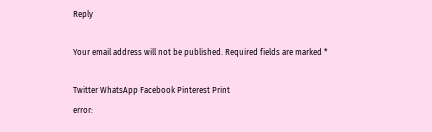Reply

Your email address will not be published. Required fields are marked *

Twitter WhatsApp Facebook Pinterest Print
error: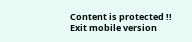Content is protected !!
Exit mobile version